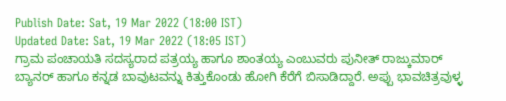Publish Date: Sat, 19 Mar 2022 (18:00 IST)
Updated Date: Sat, 19 Mar 2022 (18:05 IST)
ಗ್ರಾಮ ಪಂಚಾಯತಿ ಸದಸ್ಯರಾದ ಪತ್ರಯ್ಯ ಹಾಗೂ ಶಾಂತಯ್ಯ ಎಂಬುವರು ಪುನೀತ್ ರಾಜ್ಕುಮಾರ್ ಬ್ಯಾನರ್ ಹಾಗೂ ಕನ್ನಡ ಬಾವುಟವನ್ನು ಕಿತ್ತುಕೊಂಡು ಹೋಗಿ ಕೆರೆಗೆ ಬಿಸಾಡಿದ್ದಾರೆ. ಅಪ್ಪು ಭಾವಚಿತ್ರವುಳ್ಳ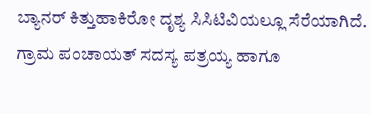ಬ್ಯಾನರ್ ಕಿತ್ತುಹಾಕಿರೋ ದೃಶ್ಯ ಸಿಸಿಟಿವಿಯಲ್ಲೂ ಸೆರೆಯಾಗಿದೆ. ಗ್ರಾಮ ಪಂಚಾಯತ್ ಸದಸ್ಯ ಪತ್ರಯ್ಯ ಹಾಗೂ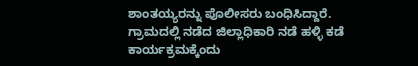ಶಾಂತಯ್ಯರನ್ನು ಪೊಲೀಸರು ಬಂಧಿಸಿದ್ದಾರೆ.
ಗ್ರಾಮದಲ್ಲಿ ನಡೆದ ಜಿಲ್ಲಾಧಿಕಾರಿ ನಡೆ ಹಳ್ಳಿ ಕಡೆ ಕಾರ್ಯಕ್ರಮಕ್ಕೆಂದು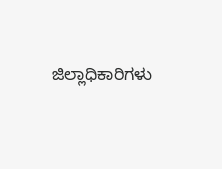ಜಿಲ್ಲಾಧಿಕಾರಿಗಳು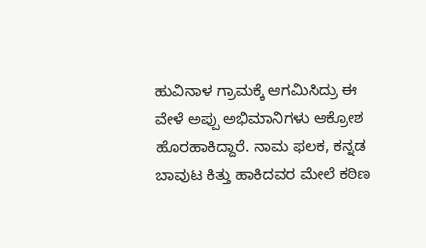ಹುವಿನಾಳ ಗ್ರಾಮಕ್ಕೆ ಆಗಮಿಸಿದ್ರು ಈ ವೇಳೆ ಅಪ್ಪು ಅಭಿಮಾನಿಗಳು ಆಕ್ರೋಶ ಹೊರಹಾಕಿದ್ದಾರೆ. ನಾಮ ಫಲಕ, ಕನ್ನಡ ಬಾವುಟ ಕಿತ್ತು ಹಾಕಿದವರ ಮೇಲೆ ಕಠಿಣ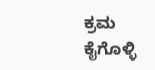ಕ್ರಮ ಕೈಗೊಳ್ಳಿ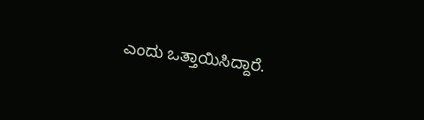ಎಂದು ಒತ್ತಾಯಿಸಿದ್ದಾರೆ.